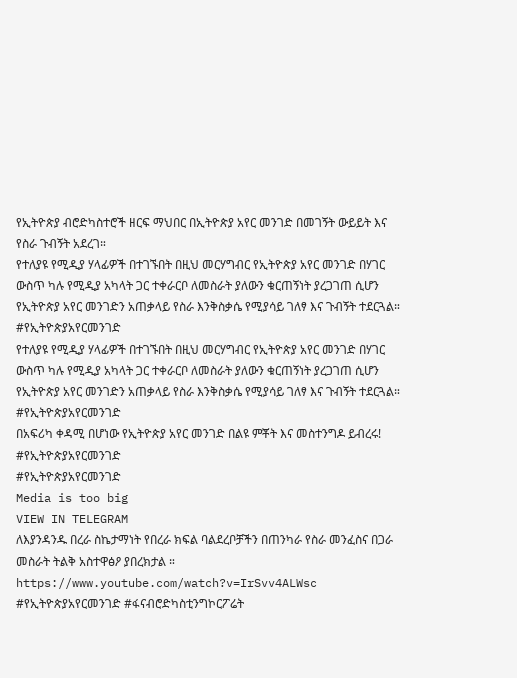የኢትዮጵያ ብሮድካስተሮች ዘርፍ ማህበር በኢትዮጵያ አየር መንገድ በመገኝት ውይይት እና የስራ ጉብኝት አደረገ።
የተለያዩ የሚዲያ ሃላፊዎች በተገኙበት በዚህ መርሃግብር የኢትዮጵያ አየር መንገድ በሃገር ውስጥ ካሉ የሚዲያ አካላት ጋር ተቀራርቦ ለመስራት ያለውን ቁርጠኝነት ያረጋገጠ ሲሆን የኢትዮጵያ አየር መንገድን አጠቃላይ የስራ እንቅስቃሴ የሚያሳይ ገለፃ እና ጉብኝት ተደርጓል።
#የኢትዮጵያአየርመንገድ
የተለያዩ የሚዲያ ሃላፊዎች በተገኙበት በዚህ መርሃግብር የኢትዮጵያ አየር መንገድ በሃገር ውስጥ ካሉ የሚዲያ አካላት ጋር ተቀራርቦ ለመስራት ያለውን ቁርጠኝነት ያረጋገጠ ሲሆን የኢትዮጵያ አየር መንገድን አጠቃላይ የስራ እንቅስቃሴ የሚያሳይ ገለፃ እና ጉብኝት ተደርጓል።
#የኢትዮጵያአየርመንገድ
በአፍሪካ ቀዳሚ በሆነው የኢትዮጵያ አየር መንገድ በልዩ ምቾት እና መስተንግዶ ይብረሩ!
#የኢትዮጵያአየርመንገድ
#የኢትዮጵያአየርመንገድ
Media is too big
VIEW IN TELEGRAM
ለእያንዳንዱ በረራ ስኬታማነት የበረራ ክፍል ባልደረቦቻችን በጠንካራ የስራ መንፈስና በጋራ መስራት ትልቅ አስተዋፅዖ ያበረክታል ።
https://www.youtube.com/watch?v=IrSvv4ALWsc
#የኢትዮጵያአየርመንገድ #ፋናብሮድካስቲንግኮርፖሬት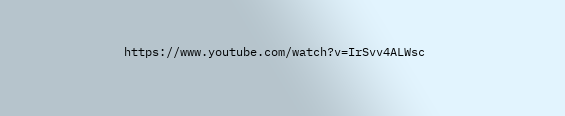https://www.youtube.com/watch?v=IrSvv4ALWsc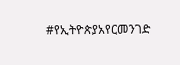#የኢትዮጵያአየርመንገድ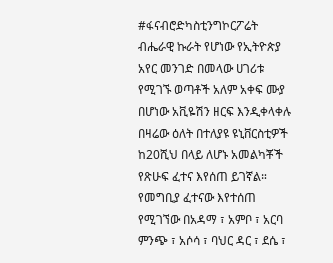#ፋናብሮድካስቲንግኮርፖሬት
ብሔራዊ ኩራት የሆነው የኢትዮጵያ አየር መንገድ በመላው ሀገሪቱ የሚገኙ ወጣቶች አለም አቀፍ ሙያ በሆነው አቪዬሽን ዘርፍ እንዲቀላቀሉ በዛሬው ዕለት በተለያዩ ዩኒቨርስቲዎች ከ20ሺህ በላይ ለሆኑ አመልካቾች የጽሁፍ ፈተና እየሰጠ ይገኛል።
የመግቢያ ፈተናው እየተሰጠ የሚገኘው በአዳማ ፣ አምቦ ፣ አርባ ምንጭ ፣ አሶሳ ፣ ባህር ዳር ፣ ደሴ ፣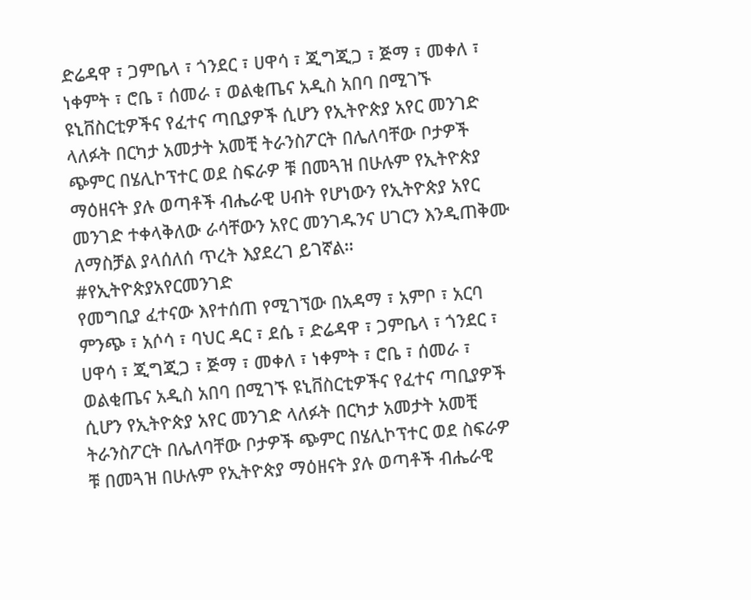ድሬዳዋ ፣ ጋምቤላ ፣ ጎንደር ፣ ሀዋሳ ፣ ጂግጂጋ ፣ ጅማ ፣ መቀለ ፣ ነቀምት ፣ ሮቤ ፣ ሰመራ ፣ ወልቂጤና አዲስ አበባ በሚገኙ ዩኒቨስርቲዎችና የፈተና ጣቢያዎች ሲሆን የኢትዮጵያ አየር መንገድ ላለፉት በርካታ አመታት አመቺ ትራንስፖርት በሌለባቸው ቦታዎች ጭምር በሄሊኮፕተር ወደ ስፍራዎ ቹ በመጓዝ በሁሉም የኢትዮጵያ ማዕዘናት ያሉ ወጣቶች ብሔራዊ ሀብት የሆነውን የኢትዮጵያ አየር መንገድ ተቀላቅለው ራሳቸውን አየር መንገዱንና ሀገርን እንዲጠቅሙ ለማስቻል ያላሰለሰ ጥረት እያደረገ ይገኛል።
#የኢትዮጵያአየርመንገድ
የመግቢያ ፈተናው እየተሰጠ የሚገኘው በአዳማ ፣ አምቦ ፣ አርባ ምንጭ ፣ አሶሳ ፣ ባህር ዳር ፣ ደሴ ፣ ድሬዳዋ ፣ ጋምቤላ ፣ ጎንደር ፣ ሀዋሳ ፣ ጂግጂጋ ፣ ጅማ ፣ መቀለ ፣ ነቀምት ፣ ሮቤ ፣ ሰመራ ፣ ወልቂጤና አዲስ አበባ በሚገኙ ዩኒቨስርቲዎችና የፈተና ጣቢያዎች ሲሆን የኢትዮጵያ አየር መንገድ ላለፉት በርካታ አመታት አመቺ ትራንስፖርት በሌለባቸው ቦታዎች ጭምር በሄሊኮፕተር ወደ ስፍራዎ ቹ በመጓዝ በሁሉም የኢትዮጵያ ማዕዘናት ያሉ ወጣቶች ብሔራዊ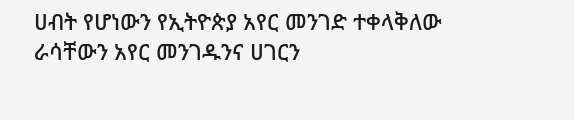ሀብት የሆነውን የኢትዮጵያ አየር መንገድ ተቀላቅለው ራሳቸውን አየር መንገዱንና ሀገርን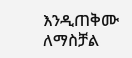እንዲጠቅሙ ለማስቻል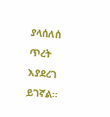ያላሰለሰ ጥረት እያደረገ ይገኛል።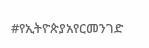#የኢትዮጵያአየርመንገድ